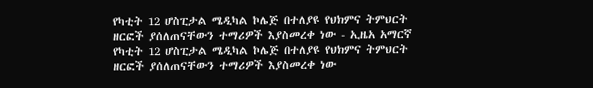የካቲት 12 ሆስፒታል ሜዲካል ኮሌጅ በተለያዩ የህክምና ትምህርት ዘርፎች ያሰለጠናቸውን ተማሪዎች እያስመረቀ ነው - ኢዜአ አማርኛ
የካቲት 12 ሆስፒታል ሜዲካል ኮሌጅ በተለያዩ የህክምና ትምህርት ዘርፎች ያሰለጠናቸውን ተማሪዎች እያስመረቀ ነው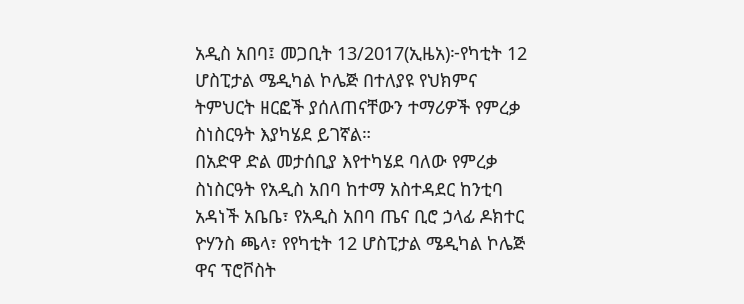አዲስ አበባ፤ መጋቢት 13/2017(ኢዜአ)፦የካቲት 12 ሆስፒታል ሜዲካል ኮሌጅ በተለያዩ የህክምና ትምህርት ዘርፎች ያሰለጠናቸውን ተማሪዎች የምረቃ ስነስርዓት እያካሄደ ይገኛል።
በአድዋ ድል መታሰቢያ እየተካሄደ ባለው የምረቃ ስነስርዓት የአዲስ አበባ ከተማ አስተዳደር ከንቲባ አዳነች አቤቤ፣ የአዲስ አበባ ጤና ቢሮ ኃላፊ ዶክተር ዮሃንስ ጫላ፣ የየካቲት 12 ሆስፒታል ሜዲካል ኮሌጅ ዋና ፕሮቮስት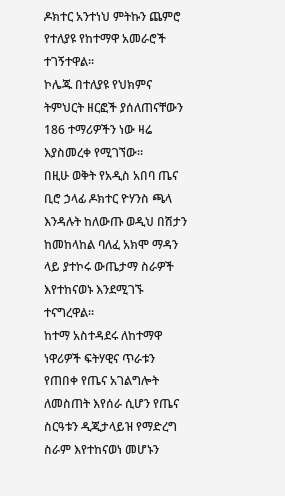ዶክተር አንተነህ ምትኩን ጨምሮ የተለያዩ የከተማዋ አመራሮች ተገኝተዋል።
ኮሌጁ በተለያዩ የህክምና ትምህርት ዘርፎች ያሰለጠናቸውን 186 ተማሪዎችን ነው ዛሬ እያስመረቀ የሚገኘው።
በዚሁ ወቅት የአዲስ አበባ ጤና ቢሮ ኃላፊ ዶክተር ዮሃንስ ጫላ እንዳሉት ከለውጡ ወዲህ በሽታን ከመከላከል ባለፈ አክሞ ማዳን ላይ ያተኮሩ ውጤታማ ስራዎች እየተከናወኑ እንደሚገኙ ተናግረዋል።
ከተማ አስተዳደሩ ለከተማዋ ነዋሪዎች ፍትሃዊና ጥራቱን የጠበቀ የጤና አገልግሎት ለመስጠት እየሰራ ሲሆን የጤና ስርዓቱን ዲጂታላይዝ የማድረግ ስራም እየተከናወነ መሆኑን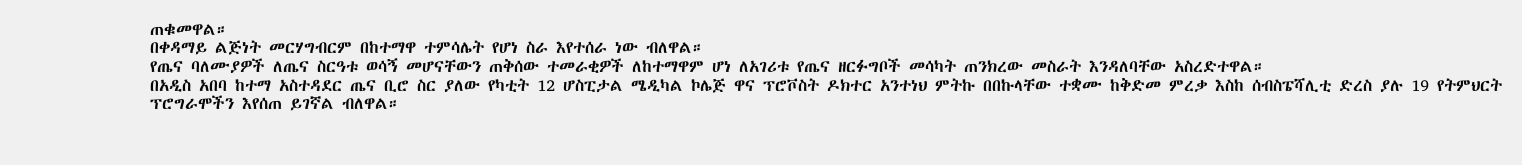ጠቁመዋል።
በቀዳማይ ልጅነት መርሃግብርም በከተማዋ ተምሳሌት የሆነ ስራ እየተሰራ ነው ብለዋል።
የጤና ባለሙያዎች ለጤና ስርዓቱ ወሳኝ መሆናቸውን ጠቅሰው ተመራቂዎች ለከተማዋም ሆነ ለአገሪቱ የጤና ዘርፉግቦች መሳካት ጠንክረው መስራት እንዳለባቸው አስረድተዋል።
በአዲስ አበባ ከተማ አስተዳደር ጤና ቢሮ ስር ያለው የካቲት 12 ሆስፒታል ሜዲካል ኮሌጅ ዋና ፕሮቮስት ዶክተር አንተነህ ምትኩ በበኩላቸው ተቋሙ ከቅድመ ምረቃ እስከ ሰብስፔሻሊቲ ድረስ ያሉ 19 የትምህርት ፕሮግራሞችን እየሰጠ ይገኛል ብለዋል።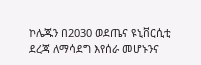ኮሌጁን በ2030 ወደጤና ዩኒቨርሲቲ ደረጃ ለማሳደግ እየሰራ መሆኑንና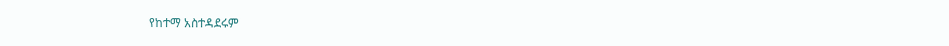የከተማ አስተዳደሩም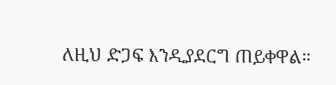ለዚህ ድጋፍ እንዲያደርግ ጠይቀዋል።